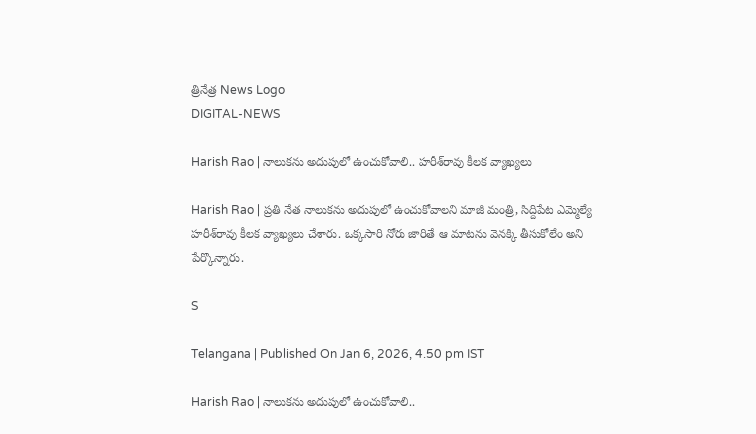త్రినేత్ర News Logo
DIGITAL-NEWS

Harish Rao | నాలుక‌ను అదుపులో ఉంచుకోవాలి.. హ‌రీశ్‌రావు కీల‌క వ్యాఖ్య‌లు

Harish Rao | ప్ర‌తి నేత నాలుక‌ను అదుపులో ఉంచుకోవాల‌ని మాజీ మంత్రి, సిద్దిపేట ఎమ్మెల్యే హ‌రీశ్‌రావు కీల‌క వ్యాఖ్య‌లు చేశారు. ఒక్క‌సారి నోరు జారితే ఆ మాట‌ను వెన‌క్కి తీసుకోలేం అని పేర్కొన్నారు.

S

Telangana | Published On Jan 6, 2026, 4.50 pm IST

Harish Rao | నాలుక‌ను అదుపులో ఉంచుకోవాలి..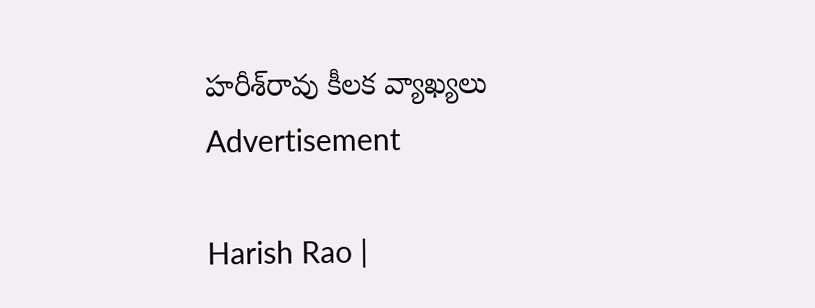హ‌రీశ్‌రావు కీల‌క వ్యాఖ్య‌లు
Advertisement

Harish Rao |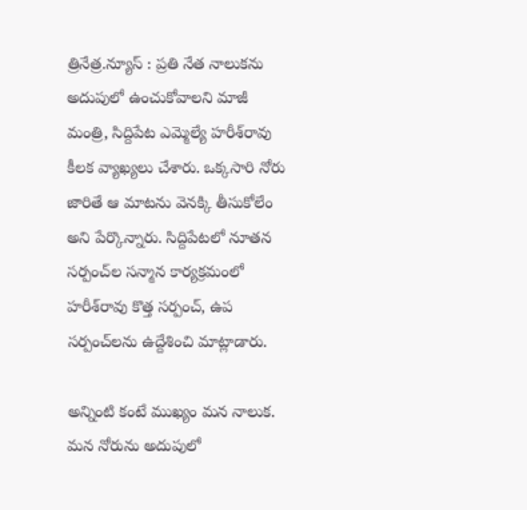త్రినేత్ర‌.న్యూస్ : ప్ర‌తి నేత నాలుక‌ను అదుపులో ఉంచుకోవాల‌ని మాజీ మంత్రి, సిద్దిపేట ఎమ్మెల్యే హ‌రీశ్‌రావు కీల‌క వ్యాఖ్య‌లు చేశారు. ఒక్క‌సారి నోరు జారితే ఆ మాట‌ను వెన‌క్కి తీసుకోలేం అని పేర్కొన్నారు. సిద్దిపేట‌లో నూత‌న స‌ర్పంచ్‌ల సన్మాన కార్య‌క్ర‌మంలో హ‌రీశ్‌రావు కొత్త స‌ర్పంచ్‌, ఉప స‌ర్పంచ్‌ల‌ను ఉద్దేశించి మాట్లాడారు.

అన్నింటి కంటే ముఖ్యం మ‌న నాలుక‌. మ‌న నోరును అదుపులో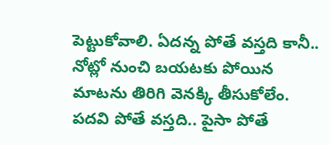పెట్టుకోవాలి. ఏద‌న్న పోతే వ‌స్త‌ది కానీ.. నోట్లో నుంచి బ‌య‌ట‌కు పోయిన మాట‌ను తిరిగి వెన‌క్కి తీసుకోలేం. ప‌ద‌వి పోతే వ‌స్త‌ది.. పైసా పోతే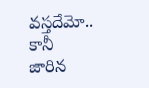వ‌స్త‌దేమో.. కానీ జారిన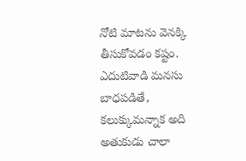నోటి మాట‌ను వెన‌క్కి తీసుకోవ‌డం క‌ష్టం. ఎదుటివాడి మ‌న‌సు బాధ‌ప‌డితే, క‌లుక్కుమ‌న్నాక అది అతుకుడు చాలా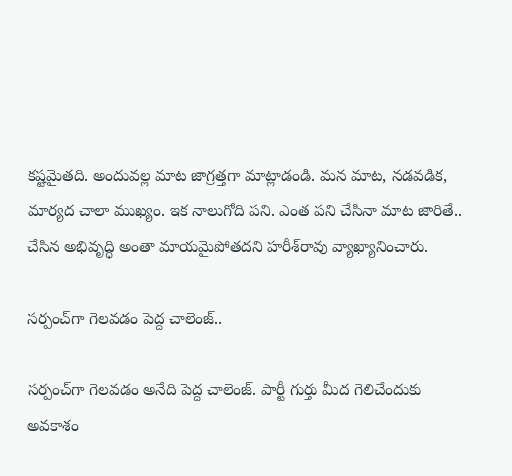క‌ష్ట‌మైత‌ది. అందువ‌ల్ల మాట జాగ్ర‌త్త‌గా మాట్లాడండి. మ‌న మాట‌, న‌డ‌వడిక‌, మార్య‌ద చాలా ముఖ్యం. ఇక నాలుగోది ప‌ని. ఎంత ప‌ని చేసినా మాట జారితే.. చేసిన అభివృద్ధి అంతా మాయ‌మైపోత‌ద‌ని హ‌రీశ్‌రావు వ్యాఖ్యానించారు.

సర్పంచ్‌గా గెల‌వ‌డం పెద్ద చాలెంజ్..

స‌ర్పంచ్‌గా గెల‌వ‌డం అనేది పెద్ద చాలెంజ్. పార్టీ గుర్తు మీద గెలిచేందుకు అవ‌కాశం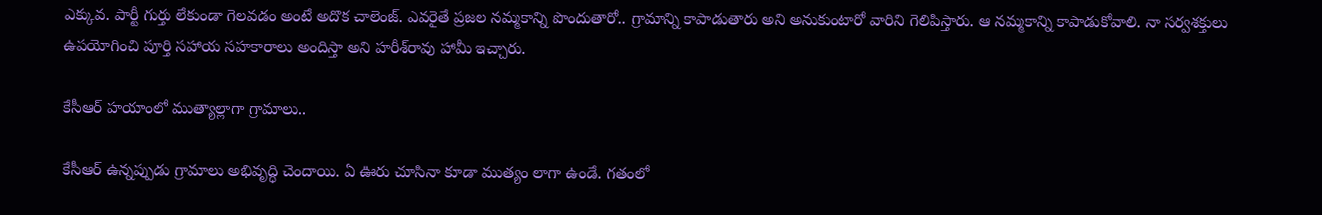ఎక్కువ‌. పార్టీ గుర్తు లేకుండా గెల‌వ‌డం అంటే అదొక చాలెంజ్. ఎవ‌రైతే ప్ర‌జ‌ల న‌మ్మ‌కాన్ని పొందుతారో.. గ్రామాన్ని కాపాడుతారు అని అనుకుంటారో వారిని గెలిపిస్తారు. ఆ న‌మ్మ‌కాన్ని కాపాడుకోవాలి. నా స‌ర్వ‌శ‌క్తులు ఉప‌యోగించి పూర్తి స‌హాయ స‌హ‌కారాలు అందిస్తా అని హ‌రీశ్‌రావు హామీ ఇచ్చారు.

కేసీఆర్ హ‌యాంలో ముత్యాల్లాగా గ్రామాలు..

కేసీఆర్ ఉన్న‌ప్పుడు గ్రామాలు అభివృద్ధి చెందాయి. ఏ ఊరు చూసినా కూడా ముత్యం లాగా ఉండే. గ‌తంలో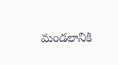మండ‌లానికి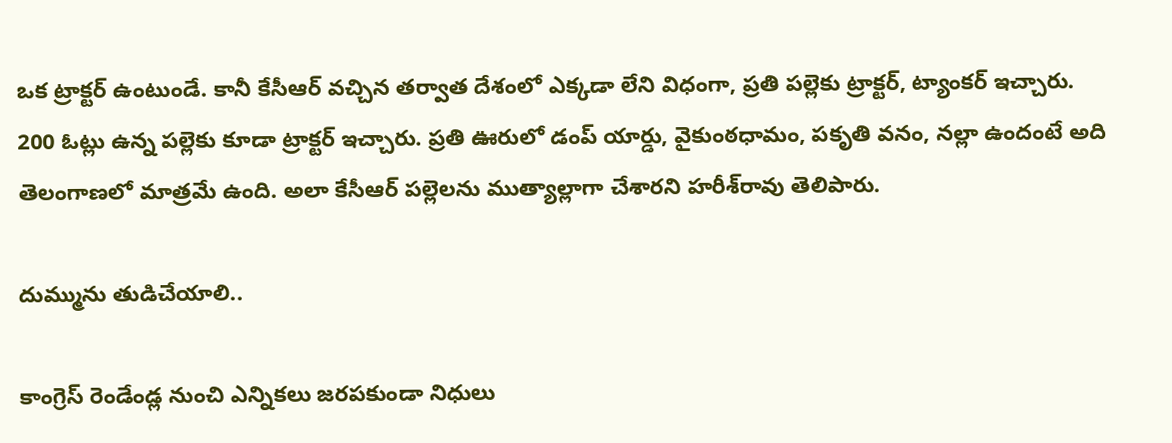ఒక ట్రాక్ట‌ర్ ఉంటుండే. కానీ కేసీఆర్ వ‌చ్చిన త‌ర్వాత దేశంలో ఎక్క‌డా లేని విధంగా, ప్ర‌తి ప‌ల్లెకు ట్రాక్ట‌ర్, ట్యాంక‌ర్ ఇచ్చారు. 200 ఓట్లు ఉన్న ప‌ల్లెకు కూడా ట్రాక్ట‌ర్ ఇచ్చారు. ప్ర‌తి ఊరులో డంప్ యార్డు, వైకుంఠ‌ధామం, ప‌కృతి వ‌నం, న‌ల్లా ఉందంటే అది తెలంగాణ‌లో మాత్ర‌మే ఉంది. అలా కేసీఆర్ ప‌ల్లెల‌ను ముత్యాల్లాగా చేశార‌ని హ‌రీశ్‌రావు తెలిపారు.

దుమ్మును తుడిచేయాలి..

కాంగ్రెస్ రెండేండ్ల నుంచి ఎన్నిక‌లు జ‌ర‌ప‌కుండా నిధులు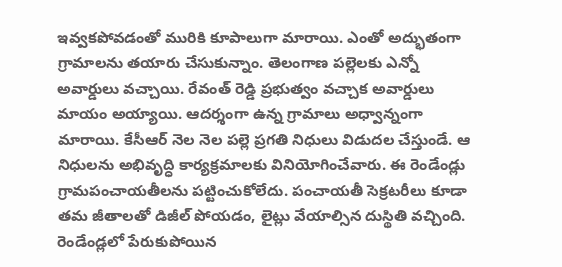ఇవ్వ‌క‌పోవ‌డంతో మురికి కూపాలుగా మారాయి. ఎంతో అద్భుతంగా గ్రామాల‌ను త‌యారు చేసుకున్నాం. తెలంగాణ ప‌ల్లెల‌కు ఎన్నో అవార్డులు వ‌చ్చాయి. రేవంత్ రెడ్డి ప్ర‌భుత్వం వ‌చ్చాక అవార్డులు మాయం అయ్యాయి. ఆద‌ర్శంగా ఉన్న గ్రామాలు అధ్వాన్నంగా మారాయి. కేసీఆర్ నెల నెల ప‌ల్లె ప్ర‌గ‌తి నిధులు విడుద‌ల చేస్తుండే. ఆ నిధుల‌ను అభివృద్ధి కార్య‌క్ర‌మాల‌కు వినియోగించేవారు. ఈ రెండేండ్లు గ్రామ‌పంచాయ‌తీల‌ను ప‌ట్టించుకోలేదు. పంచాయ‌తీ సెక్ర‌ట‌రీలు కూడా త‌మ జీతాల‌తో డిజీల్ పోయడం, లైట్లు వేయాల్సిన దుస్థితి వ‌చ్చింది. రెండేండ్ల‌లో పేరుకుపోయిన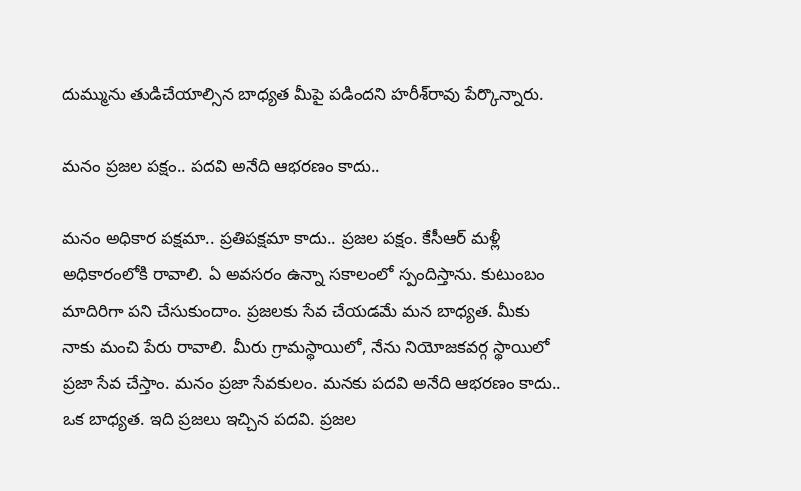దుమ్మును తుడిచేయాల్సిన బాధ్య‌త మీపై ప‌డింద‌ని హ‌రీశ్‌రావు పేర్కొన్నారు.

మ‌నం ప్ర‌జ‌ల ప‌క్షం.. ప‌ద‌వి అనేది ఆభ‌ర‌ణం కాదు..

మ‌నం అధికార‌ ప‌క్ష‌మా.. ప్ర‌తిప‌క్ష‌మా కాదు.. ప్ర‌జ‌ల ప‌క్షం. కేసీఆర్ మ‌ళ్లీ అధికారంలోకి రావాలి. ఏ అవ‌స‌రం ఉన్నా స‌కాలంలో స్పందిస్తాను. కుటుంబం మాదిరిగా ప‌ని చేసుకుందాం. ప్ర‌జ‌ల‌కు సేవ చేయ‌డ‌మే మ‌న బాధ్య‌త‌. మీకు నాకు మంచి పేరు రావాలి. మీరు గ్రామ‌స్థాయిలో, నేను నియోజ‌క‌వ‌ర్గ స్థాయిలో ప్ర‌జా సేవ చేస్తాం. మ‌నం ప్ర‌జా సేవ‌కులం. మ‌న‌కు ప‌ద‌వి అనేది ఆభ‌ర‌ణం కాదు.. ఒక బాధ్య‌త‌. ఇది ప్ర‌జ‌లు ఇచ్చిన ప‌ద‌వి. ప్ర‌జ‌ల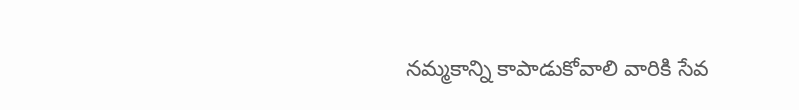న‌మ్మ‌కాన్ని కాపాడుకోవాలి వారికి సేవ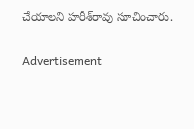చేయాలని హ‌రీశ్‌రావు సూచించారు.

Advertisement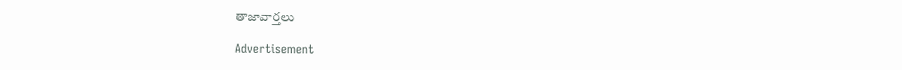తాజావార్తలు

Advertisement